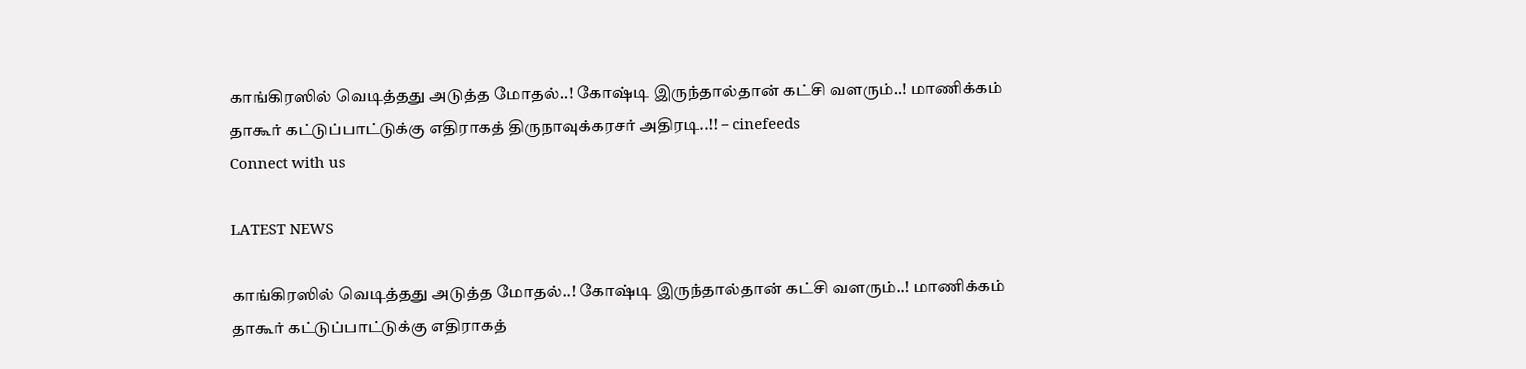காங்கிரஸில் வெடித்தது அடுத்த மோதல்..! கோஷ்டி இருந்தால்தான் கட்சி வளரும்..! மாணிக்கம் தாகூர் கட்டுப்பாட்டுக்கு எதிராகத் திருநாவுக்கரசர் அதிரடி..!! – cinefeeds
Connect with us

LATEST NEWS

காங்கிரஸில் வெடித்தது அடுத்த மோதல்..! கோஷ்டி இருந்தால்தான் கட்சி வளரும்..! மாணிக்கம் தாகூர் கட்டுப்பாட்டுக்கு எதிராகத்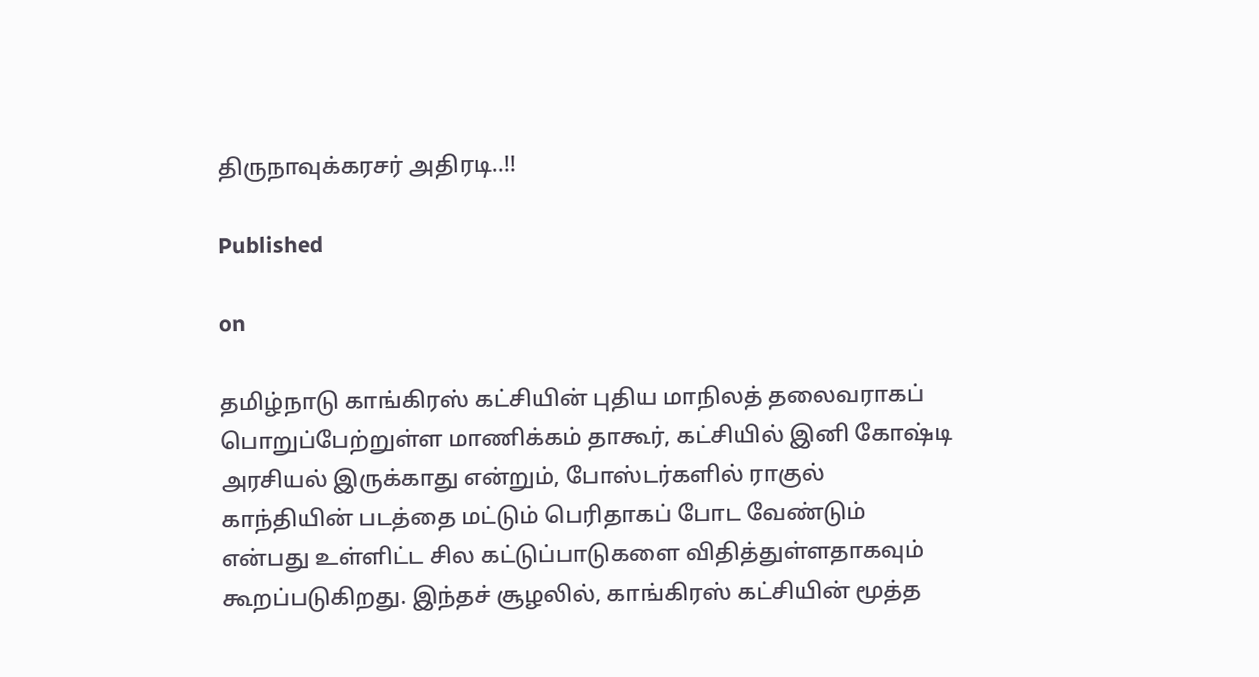திருநாவுக்கரசர் அதிரடி..!!

Published

on

தமிழ்நாடு காங்கிரஸ் கட்சியின் புதிய மாநிலத் தலைவராகப் பொறுப்பேற்றுள்ள மாணிக்கம் தாகூர், கட்சியில் இனி கோஷ்டி அரசியல் இருக்காது என்றும், போஸ்டர்களில் ராகுல் காந்தியின் படத்தை மட்டும் பெரிதாகப் போட வேண்டும் என்பது உள்ளிட்ட சில கட்டுப்பாடுகளை விதித்துள்ளதாகவும் கூறப்படுகிறது. இந்தச் சூழலில், காங்கிரஸ் கட்சியின் மூத்த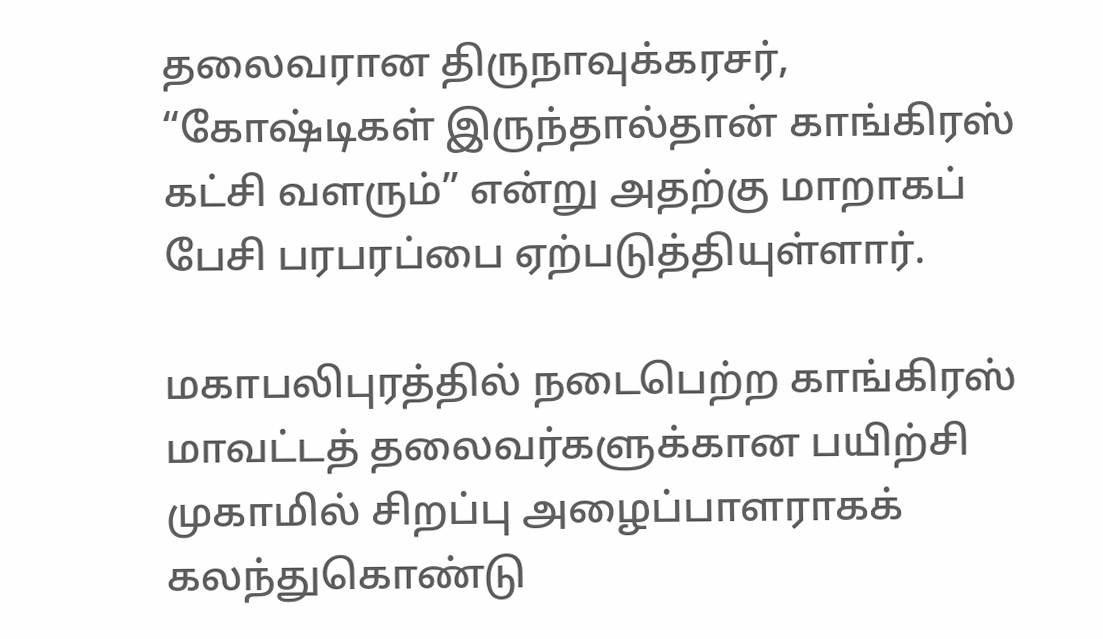தலைவரான திருநாவுக்கரசர், “கோஷ்டிகள் இருந்தால்தான் காங்கிரஸ் கட்சி வளரும்” என்று அதற்கு மாறாகப் பேசி பரபரப்பை ஏற்படுத்தியுள்ளார்.

மகாபலிபுரத்தில் நடைபெற்ற காங்கிரஸ் மாவட்டத் தலைவர்களுக்கான பயிற்சி முகாமில் சிறப்பு அழைப்பாளராகக் கலந்துகொண்டு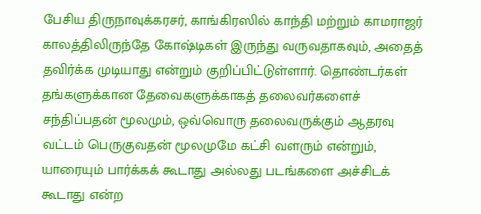பேசிய திருநாவுக்கரசர், காங்கிரஸில் காந்தி மற்றும் காமராஜர் காலத்திலிருந்தே கோஷ்டிகள் இருந்து வருவதாகவும், அதைத் தவிர்க்க முடியாது என்றும் குறிப்பிட்டுள்ளார். தொண்டர்கள் தங்களுக்கான தேவைகளுக்காகத் தலைவர்களைச் சந்திப்பதன் மூலமும், ஒவ்வொரு தலைவருக்கும் ஆதரவு வட்டம் பெருகுவதன் மூலமுமே கட்சி வளரும் என்றும், யாரையும் பார்க்கக் கூடாது அல்லது படங்களை அச்சிடக் கூடாது என்ற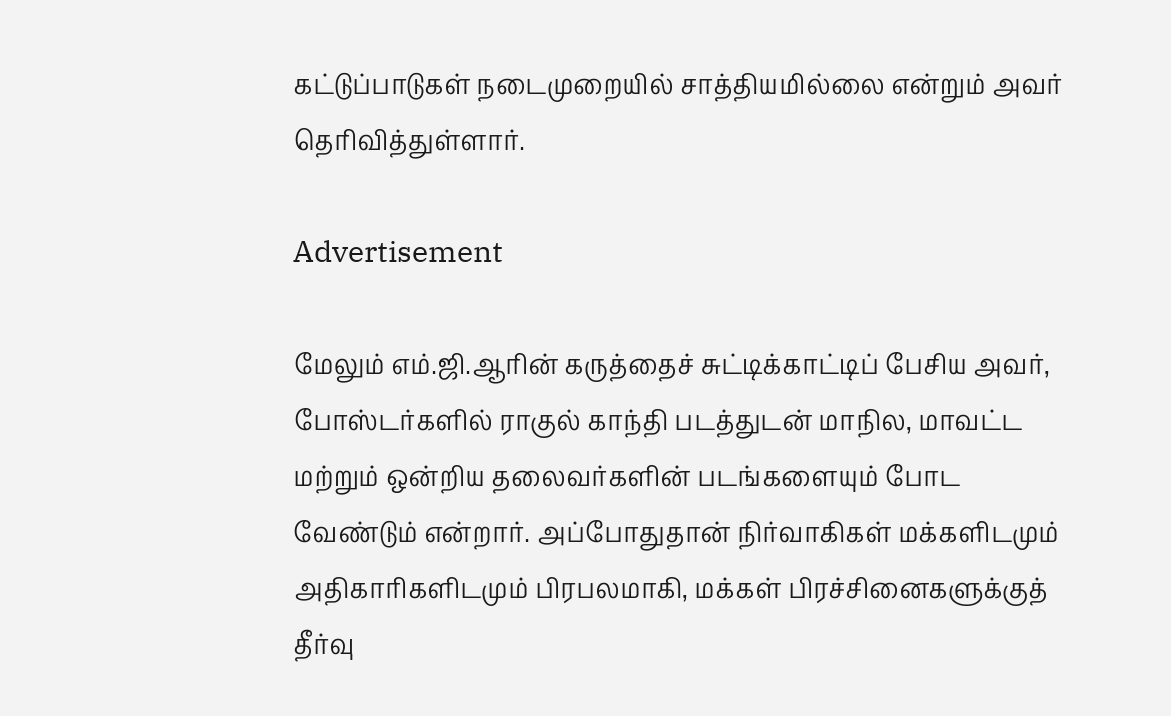கட்டுப்பாடுகள் நடைமுறையில் சாத்தியமில்லை என்றும் அவர் தெரிவித்துள்ளார்.

Advertisement

மேலும் எம்.ஜி.ஆரின் கருத்தைச் சுட்டிக்காட்டிப் பேசிய அவர், போஸ்டர்களில் ராகுல் காந்தி படத்துடன் மாநில, மாவட்ட மற்றும் ஒன்றிய தலைவர்களின் படங்களையும் போட வேண்டும் என்றார். அப்போதுதான் நிர்வாகிகள் மக்களிடமும் அதிகாரிகளிடமும் பிரபலமாகி, மக்கள் பிரச்சினைகளுக்குத் தீர்வு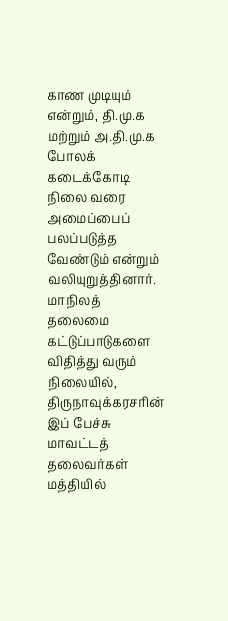காண முடியும் என்றும், தி.மு.க மற்றும் அ.தி.மு.க போலக் கடைக்கோடி நிலை வரை அமைப்பைப் பலப்படுத்த வேண்டும் என்றும் வலியுறுத்தினார். மாநிலத் தலைமை கட்டுப்பாடுகளை விதித்து வரும் நிலையில், திருநாவுக்கரசரின் இப் பேச்சு மாவட்டத் தலைவர்கள் மத்தியில்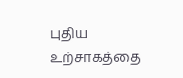புதிய உற்சாகத்தை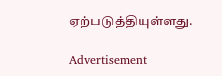ஏற்படுத்தியுள்ளது.

Advertisement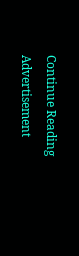Continue Reading
Advertisement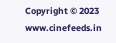Copyright © 2023 www.cinefeeds.in